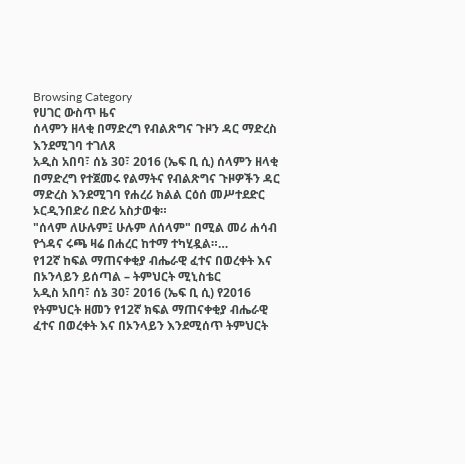Browsing Category
የሀገር ውስጥ ዜና
ሰላምን ዘላቂ በማድረግ የብልጽግና ጉዞን ዳር ማድረስ እንደሚገባ ተገለጸ
አዲስ አበባ፣ ሰኔ 30፣ 2016 (ኤፍ ቢ ሲ) ሰላምን ዘላቂ በማድረግ የተጀመሩ የልማትና የብልጽግና ጉዞዎችን ዳር ማድረስ እንደሚገባ የሐረሪ ክልል ርዕሰ መሥተደድር ኦርዲንበድሪ በድሪ አስታወቁ።
"ሰላም ለሁሉም፤ ሁሉም ለሰላም" በሚል መሪ ሐሳብ የጎዳና ሩጫ ዛሬ በሐረር ከተማ ተካሂዷል።…
የ12ኛ ከፍል ማጠናቀቂያ ብሔራዊ ፈተና በወረቀት እና በኦንላይን ይሰጣል – ትምህርት ሚኒስቴር
አዲስ አበባ፣ ሰኔ 30፣ 2016 (ኤፍ ቢ ሲ) የ2016 የትምህርት ዘመን የ12ኛ ክፍል ማጠናቀቂያ ብሔራዊ ፈተና በወረቀት እና በኦንላይን እንደሚሰጥ ትምህርት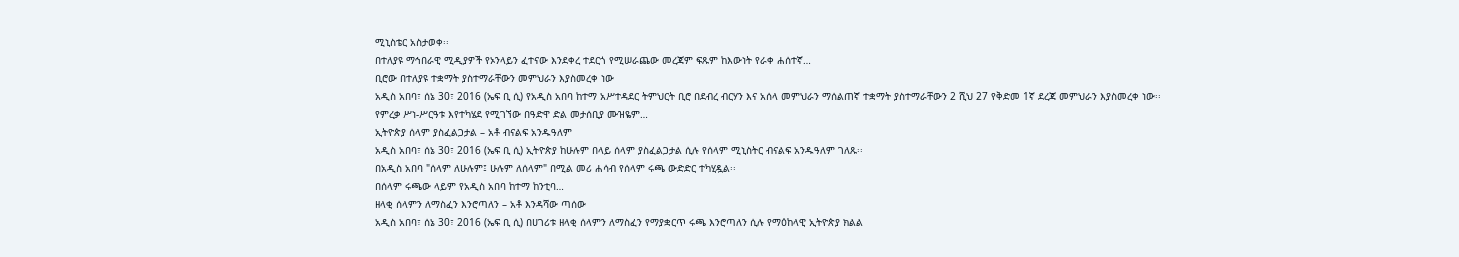ሚኒስቴር አስታወቀ፡፡
በተለያዩ ማኅበራዊ ሚዲያዎች የኦንላይን ፈተናው እንደቀረ ተደርጎ የሚሠራጨው መረጃም ፍጹም ከእውነት የራቀ ሐሰተኛ…
ቢሮው በተለያዩ ተቋማት ያስተማራቸውን መምህራን እያስመረቀ ነው
አዲስ አበባ፣ ሰኔ 30፣ 2016 (ኤፍ ቢ ሲ) የአዲስ አበባ ከተማ አሥተዳደር ትምህርት ቢሮ በደብረ ብርሃን እና አሰላ መምህራን ማሰልጠኛ ተቋማት ያስተማራቸውን 2 ሺህ 27 የቅድመ 1ኛ ደረጃ መምህራን እያስመረቀ ነው፡፡
የምረቃ ሥነ-ሥርዓቱ እየተካሄደ የሚገኘው በዓድዋ ድል መታሰቢያ ሙዝዬም…
ኢትዮጵያ ሰላም ያስፈልጋታል – አቶ ብናልፍ አንዱዓለም
አዲስ አበባ፣ ሰኔ 30፣ 2016 (ኤፍ ቢ ሲ) ኢትዮጵያ ከሁሉም በላይ ሰላም ያስፈልጋታል ሲሉ የሰላም ሚኒስትር ብናልፍ አንዱዓለም ገለጹ፡፡
በአዲስ አበባ "ሰላም ለሁሉም፤ ሁሉም ለሰላም" በሚል መሪ ሐሳብ የሰላም ሩጫ ውድድር ተካሂዷል፡፡
በሰላም ሩጫው ላይም የአዲስ አበባ ከተማ ከንቲባ…
ዘላቂ ሰላምን ለማስፈን እንሮጣለን – አቶ እንዳሻው ጣሰው
አዲስ አበባ፣ ሰኔ 30፣ 2016 (ኤፍ ቢ ሲ) በሀገሪቱ ዘላቂ ሰላምን ለማስፈን የማያቋርጥ ሩጫ እንሮጣለን ሲሉ የማዕከላዊ ኢትዮጵያ ክልል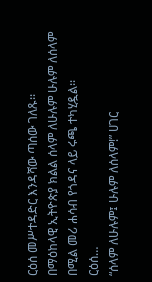ርዕሰ መሥተዳድር እንዳሻው ጣሰው ገለጹ፡፡
በማዕከላዊ ኢትዮጵያ ክልል ሰላም ለሁሉም ሁሉም ለሰላም በሚል መሪ ሐሳብ የጎዳና ላይ ሩጫ ተካሂዷል፡፡
ርዕሰ…
“ሰላም ለሁሉም፤ ሁሉም ለሰላም!” ሀገር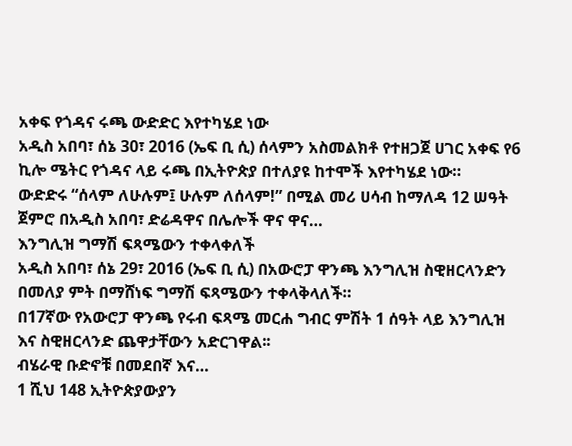አቀፍ የጎዳና ሩጫ ውድድር እየተካሄደ ነው
አዲስ አበባ፣ ሰኔ 30፣ 2016 (ኤፍ ቢ ሲ) ሰላምን አስመልክቶ የተዘጋጀ ሀገር አቀፍ የ6 ኪሎ ሜትር የጎዳና ላይ ሩጫ በኢትዮጵያ በተለያዩ ከተሞች እየተካሄደ ነው።
ውድድሩ “ሰላም ለሁሉም፤ ሁሉም ለሰላም!” በሚል መሪ ሀሳብ ከማለዳ 12 ሠዓት ጀምሮ በአዲስ አበባ፣ ድሬዳዋና በሌሎች ዋና ዋና…
እንግሊዝ ግማሽ ፍጻሜውን ተቀላቀለች
አዲስ አበባ፣ ሰኔ 29፣ 2016 (ኤፍ ቢ ሲ) በአውሮፓ ዋንጫ እንግሊዝ ስዊዘርላንድን በመለያ ምት በማሸነፍ ግማሽ ፍጻሜውን ተቀላቅላለች።
በ17ኛው የአውሮፓ ዋንጫ የሩብ ፍጻሜ መርሐ ግብር ምሽት 1 ሰዓት ላይ እንግሊዝ እና ስዊዘርላንድ ጨዋታቸውን አድርገዋል፡፡
ብሄራዊ ቡድኖቹ በመደበኛ እና…
1 ሺህ 148 ኢትዮጵያውያን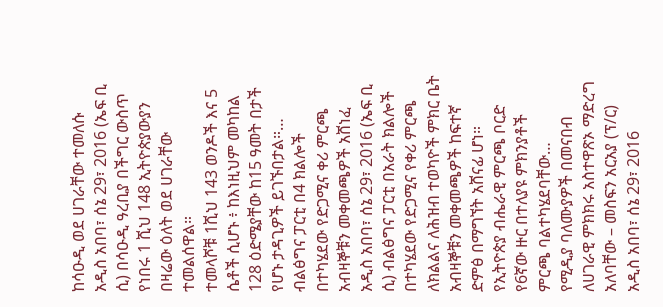ከሳዑዲ ወደ ሀገራቸው ተመለሱ
አዲስ አበባ፣ ሰኔ 29፣ 2016 (ኤፍ ቢ ሲ) በሳዑዲ ዓረቢያ በችግር ውስጥ የነበሩ 1 ሺህ 148 ኢትዮጵያውያን በዛሬው ዕለት ወደ ሀገራቸው ተመልሰዋል።
ተመላሾቹ 1ሺህ 143 ወንዶች እና 5 ሴቶች ሲሆኑ ፥ ከእነዚህም መካከል 128 ዕድሜያቸው ከ15 ዓመት በታች የሆኑ ታዳጊዎች ይገኙበታል።…
ብልፅግና ፓርቲ በ4 ክልሎች በተካሄደው የድጋሚና ቀሪ ምርጫ አብዛኞቹን መቀመጫዎች አሸነፈ
አዲስ አበባ፣ ሰኔ 29፣ 2016 (ኤፍ ቢ ሲ) ብልፅግና ፓርቲ በአራት ክልሎች በተካሄደው የድጋሚና የቀሪ ምርጫ ለክልልና ለሕዝብ ተወካዮች ምክር ቤት አብዛኞቹን መቀመጫዎች ከፍተኛ ድምፅ በማግኘት አሸናፊ ሆነ።
የኢትዮጵያ ብሔራዊ ምርጫ ቦርድ የ6ኛው ዙር በተለያዩ ምክንያቶች ምርጫ ባልተካሄደባቸው…
የሚዲያ ባለሙያዎች በመናበብ ለሀገራዊ ምክክሩ አስተዋጽኦ ማድረግ አለባቸው – መስፍን አርአያ (ፕ/ር)
አዲስ አበባ፣ ሰኔ 29፣ 2016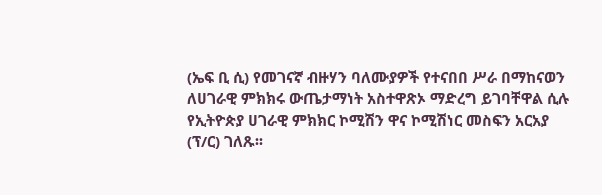(ኤፍ ቢ ሲ) የመገናኛ ብዙሃን ባለሙያዎች የተናበበ ሥራ በማከናወን ለሀገራዊ ምክክሩ ውጤታማነት አስተዋጽኦ ማድረግ ይገባቸዋል ሲሉ የኢትዮጵያ ሀገራዊ ምክክር ኮሚሽን ዋና ኮሚሽነር መስፍን አርአያ (ፕ/ር) ገለጹ፡፡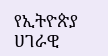የኢትዮጵያ ሀገራዊ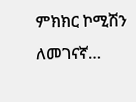ምክክር ኮሚሽን ለመገናኛ…